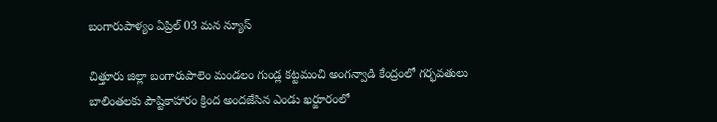బంగారుపాళ్యం ఏప్రిల్ 03 మన న్యూస్

చిత్తూరు జిల్లా బంగారుపాలెం మండలం గుండ్ల కట్టమంచి అంగన్వాడి కేంద్రంలో గర్భవతులు బాలింతలకు పౌష్టికాహారం క్రింద అందజేసిన ఎండు ఖర్జూరంలో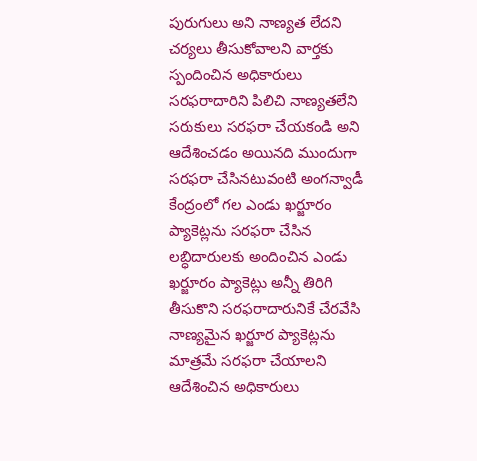పురుగులు అని నాణ్యత లేదని చర్యలు తీసుకోవాలని వార్తకు స్పందించిన అధికారులు సరఫరాదారిని పిలిచి నాణ్యతలేని సరుకులు సరఫరా చేయకండి అని ఆదేశించడం అయినది ముందుగా సరఫరా చేసినటువంటి అంగన్వాడీ కేంద్రంలో గల ఎండు ఖర్జూరం ప్యాకెట్లను సరఫరా చేసిన లబ్ధిదారులకు అందించిన ఎండు ఖర్జూరం ప్యాకెట్లు అన్నీ తిరిగి తీసుకొని సరఫరాదారునికే చేరవేసి నాణ్యమైన ఖర్జూర ప్యాకెట్లను మాత్రమే సరఫరా చేయాలని ఆదేశించిన అధికారులు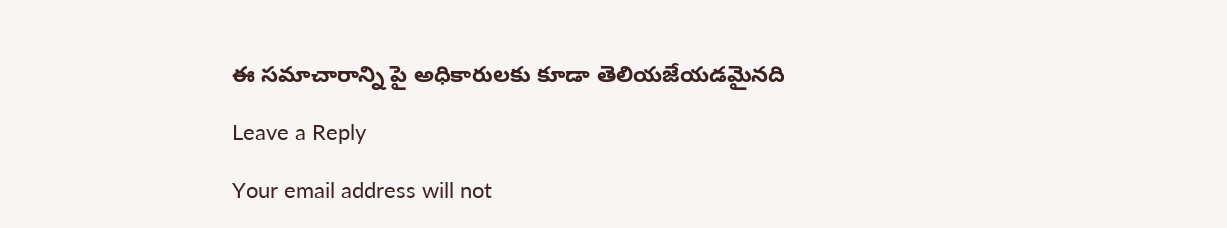ఈ సమాచారాన్ని పై అధికారులకు కూడా తెలియజేయడమైనది

Leave a Reply

Your email address will not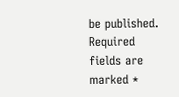be published. Required fields are marked *